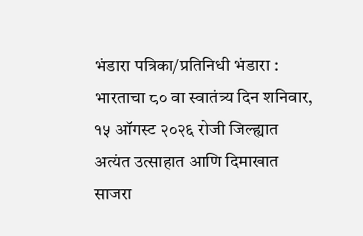भंडारा पत्रिका/प्रतिनिधी भंडारा : भारताचा ८० वा स्वातंत्र्य दिन शनिवार, १५ ऑगस्ट २०२६ रोजी जिल्ह्यात अत्यंत उत्साहात आणि दिमाखात साजरा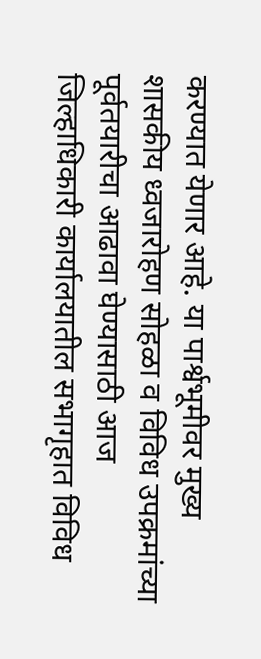करण्यात येणार आहे. या पार्श्वभूमीवर मुख्य शासकीय ध्वजारोहण सोहळा व विविध उपक्रमांच्या पूर्वतयारीचा आढावा घेण्यासाठी आज जिल्हाधिकारी कार्यालयातील सभागृहात विविध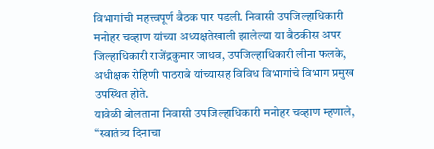विभागांची महत्त्वपूर्ण बैठक पार पडली. निवासी उपजिल्हाधिकारी मनोहर चव्हाण यांच्या अध्यक्षतेखाली झालेल्या या बैठकीस अपर जिल्हाधिकारी राजेंद्रकुमार जाधव, उपजिल्हाधिकारी लीना फलके, अधीक्षक रोहिणी पाठराबे यांच्यासह विविध विभागांचे विभाग प्रमुख उपस्थित होते.
यावेळी बोलताना निवासी उपजिल्हाधिकारी मनोहर चव्हाण म्हणाले, “स्वातंत्र्य दिनाचा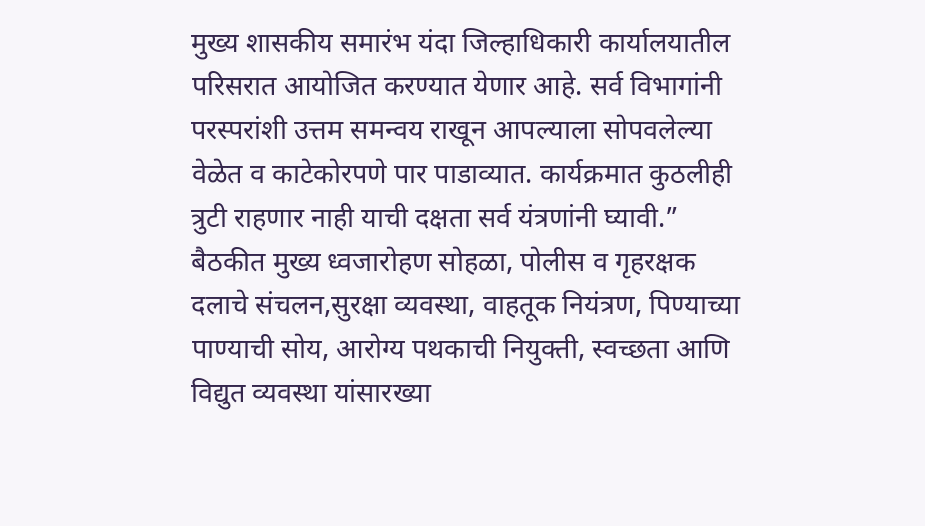मुख्य शासकीय समारंभ यंदा जिल्हाधिकारी कार्यालयातील परिसरात आयोजित करण्यात येणार आहे. सर्व विभागांनी परस्परांशी उत्तम समन्वय राखून आपल्याला सोपवलेल्या वेळेत व काटेकोरपणे पार पाडाव्यात. कार्यक्रमात कुठलीही त्रुटी राहणार नाही याची दक्षता सर्व यंत्रणांनी घ्यावी.” बैठकीत मुख्य ध्वजारोहण सोहळा, पोलीस व गृहरक्षक दलाचे संचलन,सुरक्षा व्यवस्था, वाहतूक नियंत्रण, पिण्याच्या पाण्याची सोय, आरोग्य पथकाची नियुक्ती, स्वच्छता आणि विद्युत व्यवस्था यांसारख्या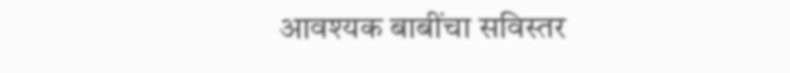आवश्यक बाबींचा सविस्तर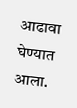आढावा घेण्यात आला.